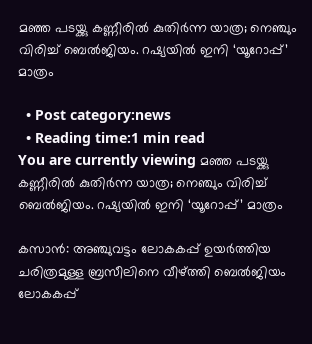മഞ്ഞ പടയ്ക്കു കണ്ണീരില്‍ കുതിര്‍ന്ന യാത്ര; നെഞ്ചും വിരിച്ച് ബെല്‍ജിയം. റഷ്യയില്‍ ഇനി ‘യൂറോപ്പ്’ മാത്രം

  • Post category:news
  • Reading time:1 min read
You are currently viewing മഞ്ഞ പടയ്ക്കു കണ്ണീരില്‍ കുതിര്‍ന്ന യാത്ര; നെഞ്ചും വിരിച്ച് ബെല്‍ജിയം. റഷ്യയില്‍ ഇനി ‘യൂറോപ്പ്’ മാത്രം

കസാന്‍: അഞ്ചുവട്ടം ലോകകപ്പ് ഉയര്‍ത്തിയ ചരിത്രമുള്ള ബ്രസീലിനെ വീഴ്ത്തി ബെല്‍ജിയം ലോകകപ്പ്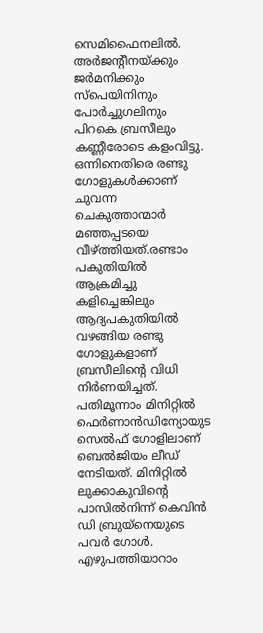സെമിഫൈനലില്‍. അര്‍ജന്റീനയ്ക്കും ജര്‍മനിക്കും സ്‌പെയിനിനും പോര്‍ച്ചുഗലിനും പിറകെ ബ്രസീലും കണ്ണീരോടെ കളംവിട്ടു. ഒന്നിനെതിരെ രണ്ടു ഗോളുകള്‍ക്കാണ് ചുവന്ന ചെകുത്താന്മാര്‍ മഞ്ഞപ്പടയെ വീഴ്ത്തിയത്.രണ്ടാം പകുതിയില്‍ ആക്രമിച്ചു കളിച്ചെങ്കിലും ആദ്യപകുതിയില്‍ വഴങ്ങിയ രണ്ടു ഗോളുകളാണ് ബ്രസീലിന്റെ വിധി നിര്‍ണയിച്ചത്. പതിമൂന്നാം മിനിറ്റില്‍ ഫെര്‍ണാന്‍ഡിന്യോയുട സെല്‍ഫ് ഗോളിലാണ് ബെല്‍ജിയം ലീഡ് നേടിയത്. മിനിറ്റില്‍ ലുക്കാകുവിന്റെ പാസില്‍നിന്ന് കെവിന്‍ ഡി ബ്രുയ്‌നെയുടെ പവര്‍ ഗോള്‍. എഴുപത്തിയാറാം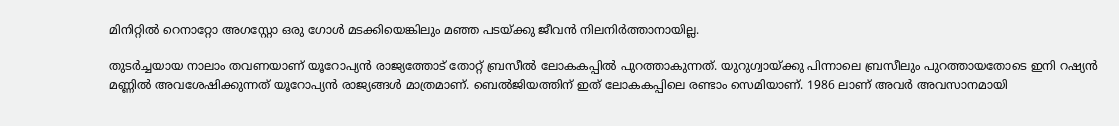മിനിറ്റില്‍ റെനാറ്റോ അഗസ്റ്റോ ഒരു ഗോള്‍ മടക്കിയെങ്കിലും മഞ്ഞ പടയ്ക്കു ജീവന്‍ നിലനിര്‍ത്താനായില്ല.

തുടര്‍ച്ചയായ നാലാം തവണയാണ് യൂറോപ്യന്‍ രാജ്യത്തോട് തോറ്റ് ബ്രസീല്‍ ലോകകപ്പില്‍ പുറത്താകുന്നത്. യുറുഗ്വായ്ക്കു പിന്നാലെ ബ്രസീലും പുറത്തായതോടെ ഇനി റഷ്യന്‍ മണ്ണില്‍ അവശേഷിക്കുന്നത് യൂറോപ്യന്‍ രാജ്യങ്ങള്‍ മാത്രമാണ്. ബെല്‍ജിയത്തിന് ഇത് ലോകകപ്പിലെ രണ്ടാം സെമിയാണ്. 1986 ലാണ് അവര്‍ അവസാനമായി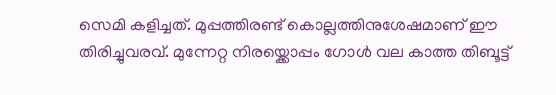സെമി കളിച്ചത്. മുപ്പത്തിരണ്ട് കൊല്ലത്തിനുശേഷമാണ് ഈ തിരിച്ചുവരവ്. മുന്നേറ്റ നിരയ്ക്കൊപ്പം ഗോള്‍ വല കാത്ത തിബൂട്ട്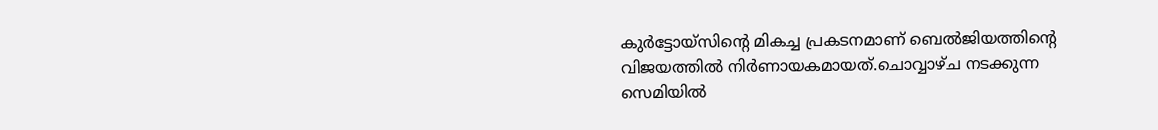കുര്‍ട്ടോയ്സിന്റെ മികച്ച പ്രകടനമാണ് ബെല്‍ജിയത്തിന്റെ വിജയത്തില്‍ നിര്‍ണായകമായത്.ചൊവ്വാഴ്ച നടക്കുന്ന സെമിയില്‍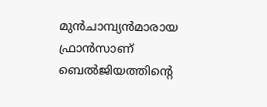മുന്‍ചാമ്പ്യന്‍മാരായ ഫ്രാന്‍സാണ് ബെല്‍ജിയത്തിന്റെ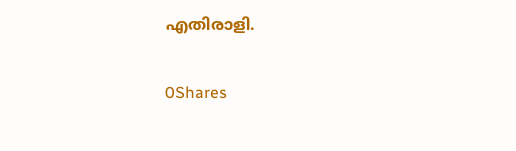എതിരാളി.

0Shares